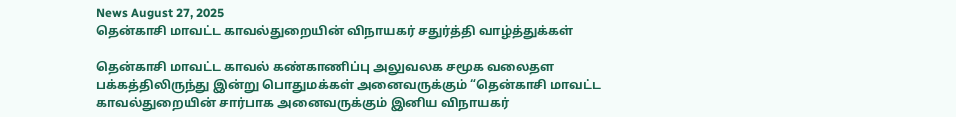News August 27, 2025
தென்காசி மாவட்ட காவல்துறையின் விநாயகர் சதுர்த்தி வாழ்த்துக்கள்

தென்காசி மாவட்ட காவல் கண்காணிப்பு அலுவலக சமூக வலைதள பக்கத்திலிருந்து இன்று பொதுமக்கள் அனைவருக்கும் “தென்காசி மாவட்ட காவல்துறையின் சார்பாக அனைவருக்கும் இனிய விநாயகர்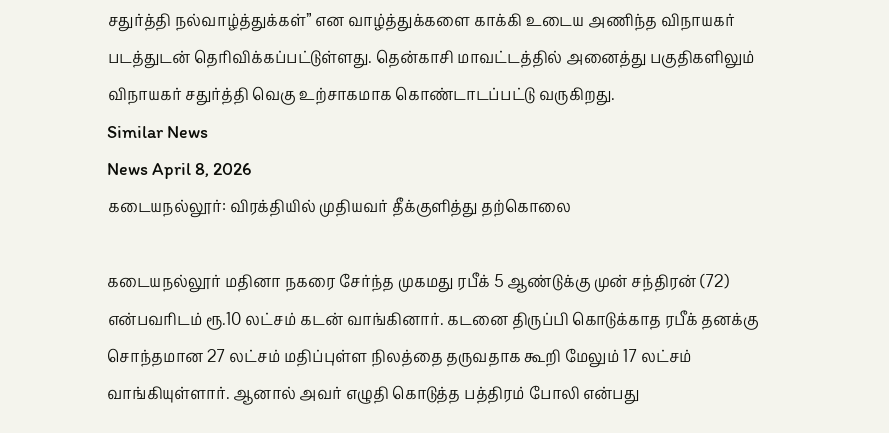சதுர்த்தி நல்வாழ்த்துக்கள்” என வாழ்த்துக்களை காக்கி உடைய அணிந்த விநாயகர் படத்துடன் தெரிவிக்கப்பட்டுள்ளது. தென்காசி மாவட்டத்தில் அனைத்து பகுதிகளிலும் விநாயகர் சதுர்த்தி வெகு உற்சாகமாக கொண்டாடப்பட்டு வருகிறது.
Similar News
News April 8, 2026
கடையநல்லூர்: விரக்தியில் முதியவர் தீக்குளித்து தற்கொலை

கடையநல்லூர் மதினா நகரை சேர்ந்த முகமது ரபீக் 5 ஆண்டுக்கு முன் சந்திரன் (72) என்பவரிடம் ரூ.10 லட்சம் கடன் வாங்கினார். கடனை திருப்பி கொடுக்காத ரபீக் தனக்கு சொந்தமான 27 லட்சம் மதிப்புள்ள நிலத்தை தருவதாக கூறி மேலும் 17 லட்சம் வாங்கியுள்ளார். ஆனால் அவர் எழுதி கொடுத்த பத்திரம் போலி என்பது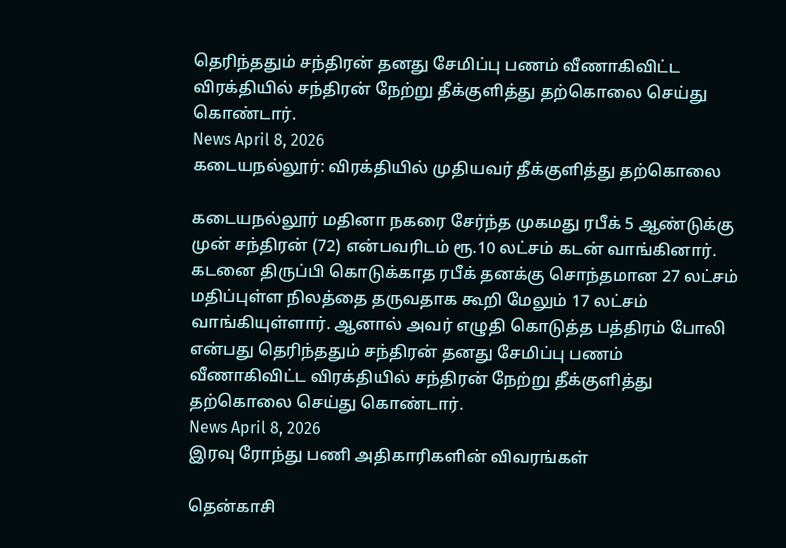தெரிந்ததும் சந்திரன் தனது சேமிப்பு பணம் வீணாகிவிட்ட விரக்தியில் சந்திரன் நேற்று தீக்குளித்து தற்கொலை செய்து கொண்டார்.
News April 8, 2026
கடையநல்லூர்: விரக்தியில் முதியவர் தீக்குளித்து தற்கொலை

கடையநல்லூர் மதினா நகரை சேர்ந்த முகமது ரபீக் 5 ஆண்டுக்கு முன் சந்திரன் (72) என்பவரிடம் ரூ.10 லட்சம் கடன் வாங்கினார். கடனை திருப்பி கொடுக்காத ரபீக் தனக்கு சொந்தமான 27 லட்சம் மதிப்புள்ள நிலத்தை தருவதாக கூறி மேலும் 17 லட்சம் வாங்கியுள்ளார். ஆனால் அவர் எழுதி கொடுத்த பத்திரம் போலி என்பது தெரிந்ததும் சந்திரன் தனது சேமிப்பு பணம் வீணாகிவிட்ட விரக்தியில் சந்திரன் நேற்று தீக்குளித்து தற்கொலை செய்து கொண்டார்.
News April 8, 2026
இரவு ரோந்து பணி அதிகாரிகளின் விவரங்கள்

தென்காசி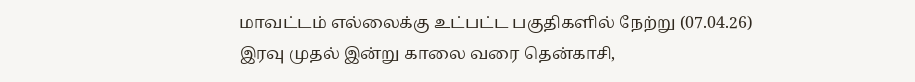மாவட்டம் எல்லைக்கு உட்பட்ட பகுதிகளில் நேற்று (07.04.26) இரவு முதல் இன்று காலை வரை தென்காசி,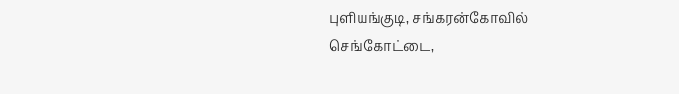புளியங்குடி, சங்கரன்கோவில் செங்கோட்டை,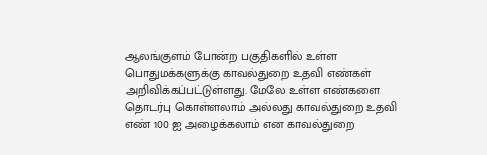ஆலங்குளம் போன்ற பகுதிகளில் உள்ள பொதுமக்களுக்கு காவல்துறை உதவி எண்கள் அறிவிக்கப்பட்டுள்ளது. மேலே உள்ள எண்களை தொடர்பு கொள்ளலாம் அல்லது காவல்துறை உதவி எண் 100 ஐ அழைக்கலாம் என காவல்துறை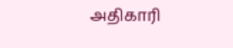அதிகாரி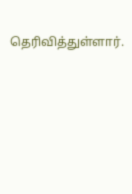தெரிவித்துள்ளார்.